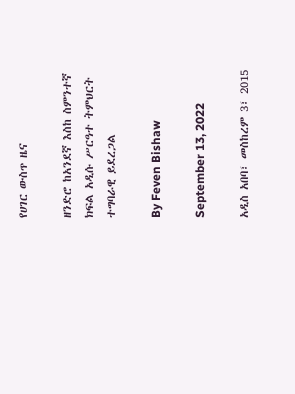የሀገር ውስጥ ዜና

ዘንድሮ ከአንደኛ እስከ ስምንተኛ ክፍል አዲሱ ሥርዓተ ትምህርት ተግባራዊ ይደረጋል

By Feven Bishaw

September 13, 2022

አዲስ አበባ፣ መስከረም 3፣ 2015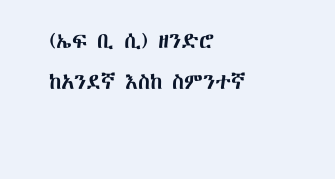(ኤፍ ቢ ሲ) ዘንድሮ ከአንደኛ እስከ ስምንተኛ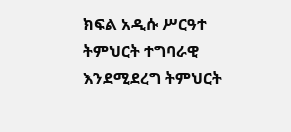ክፍል አዲሱ ሥርዓተ ትምህርት ተግባራዊ እንደሚደረግ ትምህርት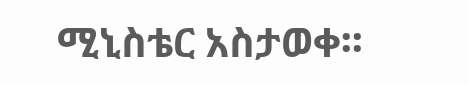ሚኒስቴር አስታወቀ፡፡